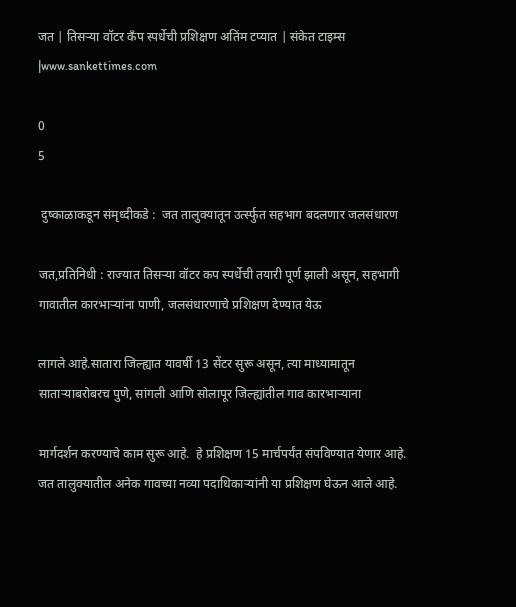जत | तिसऱ्या वॉटर कँप स्पर्धेची प्रशिक्षण अतिंम टप्यात | संकेत टाइम्स |www.sankettimes.com

0
5

 दुष्काळाकडून संमृध्दीकडे :  जत तालुक्यातून उर्त्स्फुत सहभाग बदलणार जलसंधारण

जत,प्रतिनिधी : राज्यात तिसऱ्या वॉटर कप स्पर्धेची तयारी पूर्ण झाली असून, सहभागी गावातील कारभाऱ्यांना पाणी, जलसंधारणाचे प्रशिक्षण देण्यात येऊ

लागले आहे.सातारा जिल्ह्यात यावर्षी 13 सेंटर सुरू असून, त्या माध्यामातून साताऱ्याबरोबरच पुणे, सांगली आणि सोलापूर जिल्ह्यांतील गाव कारभाऱ्याना

मार्गदर्शन करण्याचे काम सुरू आहे.  हे प्रशिक्षण 15 मार्चपर्यंत संपविण्यात येणार आहे. जत तालुक्यातील अनेक गावच्या नव्या पदाधिकाऱ्यांनी या प्रशिक्षण घेऊन आले आहे.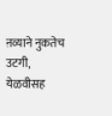ऩव्याने नुकतेच उटगी, येळवीसह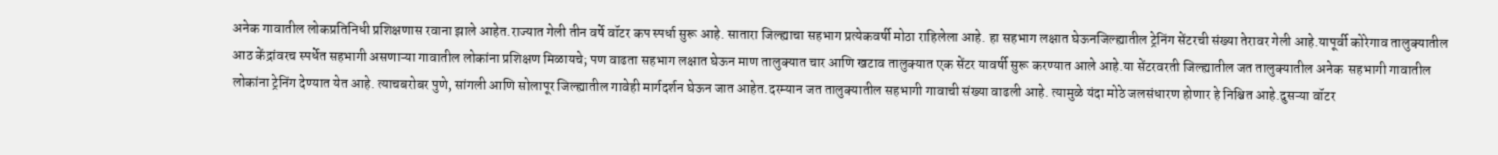अनेक गावातील लोकप्रतिनिधी प्रशिक्षणास रवाना झाले आहेत.राज्यात गेली तीन वर्षे वॉटर कप स्पर्धा सुरू आहे. सातारा जिल्ह्याचा सहभाग प्रत्येकवर्षी मोठा राहिलेला आहे. हा सहभाग लक्षात घेऊनजिल्ह्यातील ट्रेनिंग सेंटरची संख्या तेरावर गेली आहे.यापूर्वी कोरेगाव तालुक्यातील आठ केंद्रांवरच स्पर्धेत सहभागी असणाऱ्या गावातील लोकांना प्रशिक्षण मिळायचे; पण वाढता सहभाग लक्षात घेऊन माण तालुक्यात चार आणि खटाव तालुक्यात एक सेंटर यावर्षी सुरू करण्यात आले आहे.या सेंटरवरती जिल्ह्यातील जत तालुक्यातील अनेक  सहभागी गावातील लोकांना ट्रेनिंग देण्यात येत आहे. त्याचबरोबर पुणे, सांगली आणि सोलापूर जिल्ह्यातील गावेही मार्गदर्शन घेऊन जात आहेत.दरम्यान जत तालुक्यातील सहभागी गावाची संख्या वाढली आहे. त्यामुळे यंदा मोठे जलसंधारण होणार हे निश्चित आहे.दुसऱ्या वॉटर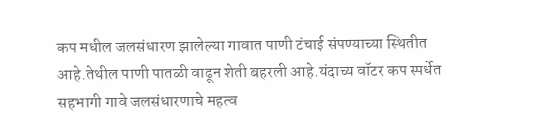कप मधील जलसंधारण झालेल्या गावात पाणी टंचाई संपण्याच्या स्थितीत आहे.तेथील पाणी पातळी वाढून शेती बहरली आहे.यंदाच्य वॉटर कप स्पर्धेत सहभागी गावे जलसंधारणाचे महत्व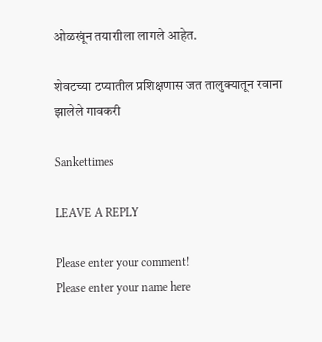ओळखूंन तयाराीला लागले आहेत.

शेवटच्या टप्यातील प्रशिक्षणास जत तालुक्यातून रवाना झालेले गावकरी

Sankettimes

LEAVE A REPLY

Please enter your comment!
Please enter your name here